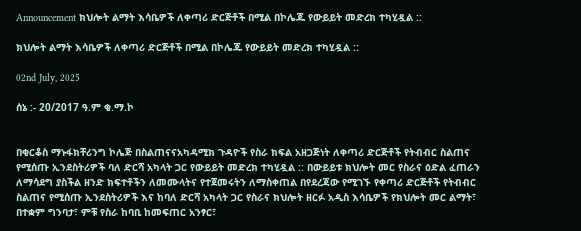Announcement ክህሎት ልማት እሳቤዎች ለቀጣሪ ድርጅቶች በሚል በኮሌጁ የውይይት መድረክ ተካሂዷል ::

ክህሎት ልማት እሳቤዎች ለቀጣሪ ድርጅቶች በሚል በኮሌጁ የውይይት መድረክ ተካሂዷል ::

02nd July, 2025

ሰኔ :- 20/2017 ዓ.ም ቂ.ማ.ኮ


በቂርቆስ ማኑፋክቸሪንግ ኮሌጅ በስልጠናናአካዳሚክ ጉዳዮች የስራ ክፍል አዘጋጅነት ለቀጣሪ ድርጅቶች የትብብር ስልጠና የሚሰጡ ኢንደስትሪዎች ባለ ድርሻ አካላት ጋር የውይይት መድረክ ተካሂዷል :: በውይይቱ ክህሎት መር የስራና ዕድል ፈጠራን ለማሳደግ ያስችል ዘንድ ክፍተቶችን ለመሙላትና የተጀመሩትን ለማስቀጠል በየደረጃው የሚገኙ የቀጣሪ ድርጅቶች የትብብር ስልጠና የሚሰጡ ኢንደስትሪዎች እና ከባለ ድርሻ አካላት ጋር የስራና ክህሎት ዘርፉ አዲስ እሳቤዎች የክህሎት መር ልማት፣ በተቋም ግንባታ፣ ምቹ የስራ ከባቢ ከመፍጠር አንፃር፣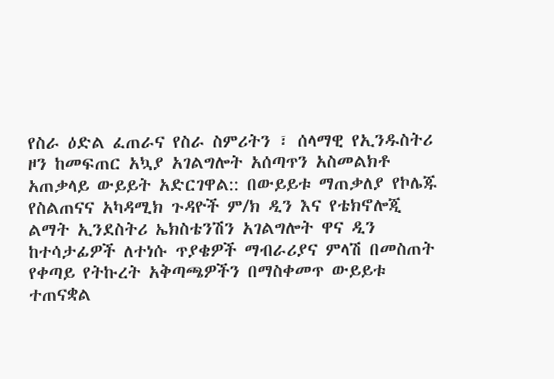የስራ ዕድል ፈጠራና የስራ ስምሪትን ፣ ሰላማዊ የኢንዱስትሪ ዞን ከመፍጠር አኳያ አገልግሎት አሰጣጥን አስመልክቶ አጠቃላይ ውይይት አድርገዋል:: በውይይቱ ማጠቃለያ የኮሌጁ የስልጠናና አካዳሚክ ጉዳዮች ም/ክ ዲን እና የቴክኖሎጂ ልማት ኢንደስትሪ ኤክስቴንሽን አገልግሎት ዋና ዲን ከተሳታፊዎች ለተነሱ ጥያቄዎች ማብራሪያና ምላሽ በመስጠት የቀጣይ የትኩረት አቅጣጫዎችን በማስቀመጥ ውይይቱ ተጠናቋል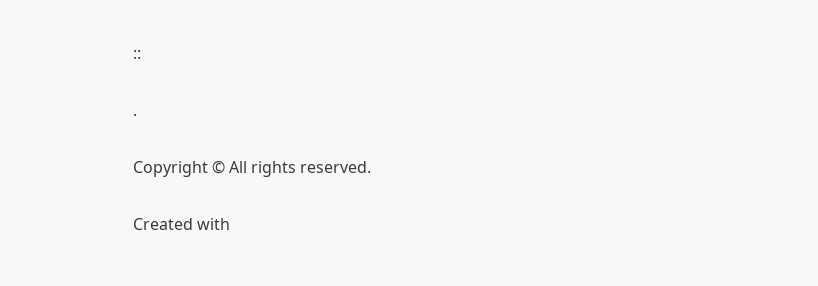::

.

Copyright © All rights reserved.

Created with